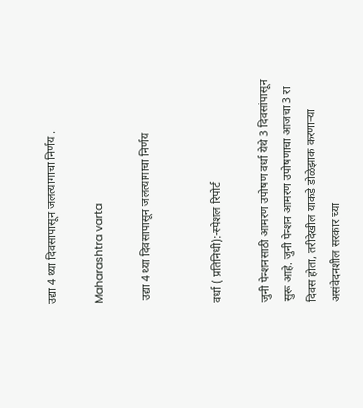उद्या 4 थ्या दिवसापासून जलत्यागाचा निर्णय .

Maharashtra varta

 उद्या 4 थ्या दिवसापासून जलत्यागाचा निर्णय


वर्धा ( प्रतिनिधी):-स्पेशल रिपोर्ट

जुनी पेन्शनसाठी आमरण उपोषण वर्धा येथे 3 दिवसांपासून सुरू आहे. जुनी पेन्शन आमरण उपोषणाचा आजचा 3 रा दिवस होता, तरीदेखील याकडे डोळेझाक करणाऱ्या असंवेदनशील सरकार च्या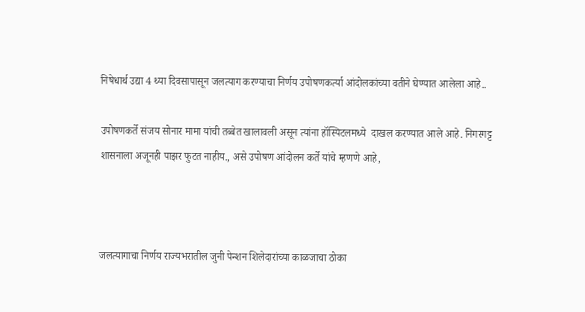निषेधार्थ उद्या 4 थ्या दिवसापासून जलत्याग करण्याचा निर्णय उपोषणकर्त्या आंदोलकांच्या वतीने घेण्यात आलेला आहे..

उपोषणकर्ते संजय सोनार मामा यांची तब्बेत खालावली असून त्यांना हॉस्पिटलमध्ये  दाखल करण्यात आले आहे. निगरगट्ट शासनाला अजूनही पाझर फुटत नाहीय., असे उपोषण आंदोलन कर्ते यांचे म्हणणे आहे,



जलत्यागाचा निर्णय राज्यभरातील जुनी पेन्शन शिलेदारांच्या काळजाचा ठोका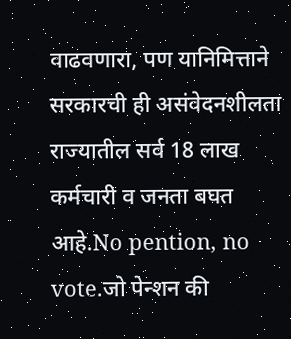वाढवणारा, पण यानिमित्ताने सरकारची ही असंवेदनशीलता राज्यातील सर्व 18 लाख कर्मचारी व जनता बघत आहे.No pention, no vote.जो पेन्शन की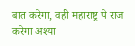बात करेगा, वही महाराष्ट्र पे राज करेगा अश्या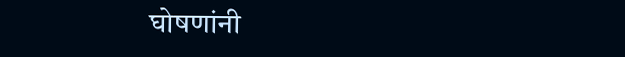घोषणांनी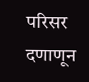परिसर दणाणून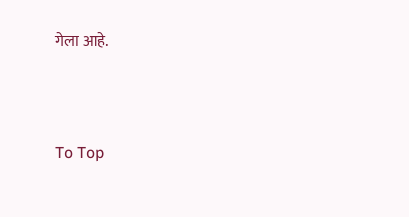गेला आहे.




To Top